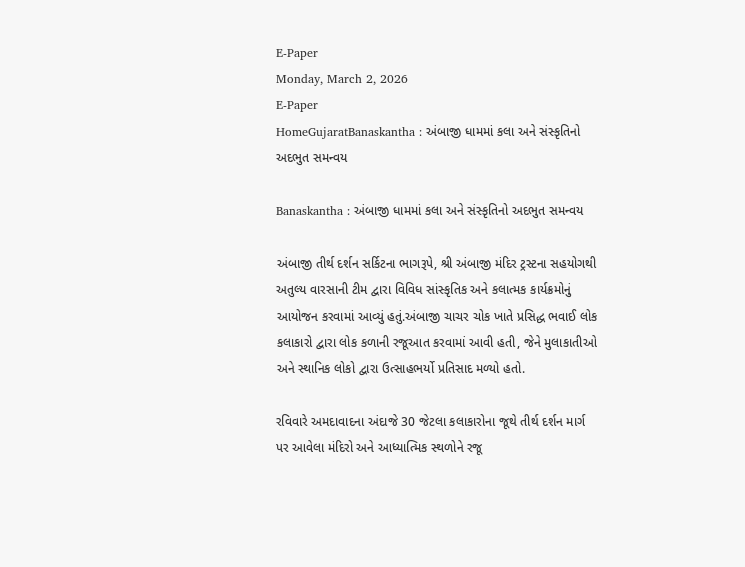E-Paper
Monday, March 2, 2026
E-Paper
HomeGujaratBanaskantha : અંબાજી ધામમાં કલા અને સંસ્કૃતિનો અદભુત સમન્વય

Banaskantha : અંબાજી ધામમાં કલા અને સંસ્કૃતિનો અદભુત સમન્વય

અંબાજી તીર્થ દર્શન સર્કિટના ભાગરૂપે, શ્રી અંબાજી મંદિર ટ્રસ્ટના સહયોગથી અતુલ્ય વારસાની ટીમ દ્વારા વિવિધ સાંસ્કૃતિક અને કલાત્મક કાર્યક્રમોનું આયોજન કરવામાં આવ્યું હતું.અંબાજી ચાચર ચોક ખાતે પ્રસિદ્ધ ભવાઈ લોક કલાકારો દ્વારા લોક કળાની રજૂઆત કરવામાં આવી હતી, જેને મુલાકાતીઓ અને સ્થાનિક લોકો દ્વારા ઉત્સાહભર્યો પ્રતિસાદ મળ્યો હતો.

રવિવારે અમદાવાદના અંદાજે 30 જેટલા કલાકારોના જૂથે તીર્થ દર્શન માર્ગ પર આવેલા મંદિરો અને આધ્યાત્મિક સ્થળોને રજૂ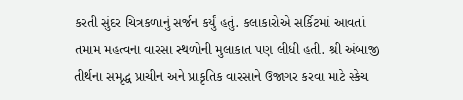કરતી સુંદર ચિત્રકળાનું સર્જન કર્યું હતું. કલાકારોએ સર્કિટમાં આવતાં તમામ મહત્વના વારસા સ્થળોની મુલાકાત પણ લીધી હતી. શ્રી અંબાજી તીર્થના સમૃદ્ધ પ્રાચીન અને પ્રાકૃતિક વારસાને ઉજાગર કરવા માટે સ્કેચ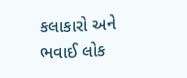કલાકારો અને ભવાઈ લોક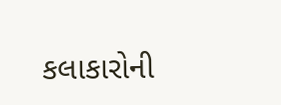કલાકારોની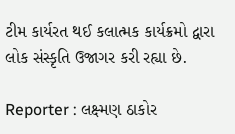ટીમ કાર્યરત થઈ કલાત્મક કાર્યક્રમો દ્વારા લોક સંસ્કૃતિ ઉજાગર કરી રહ્યા છે.

Reporter : લક્ષ્મણ ઠાકોર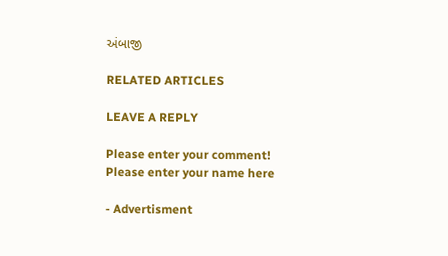અંબાજી

RELATED ARTICLES

LEAVE A REPLY

Please enter your comment!
Please enter your name here

- Advertisment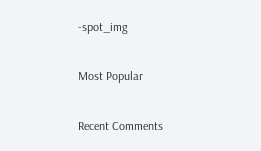-spot_img

Most Popular

Recent Comments